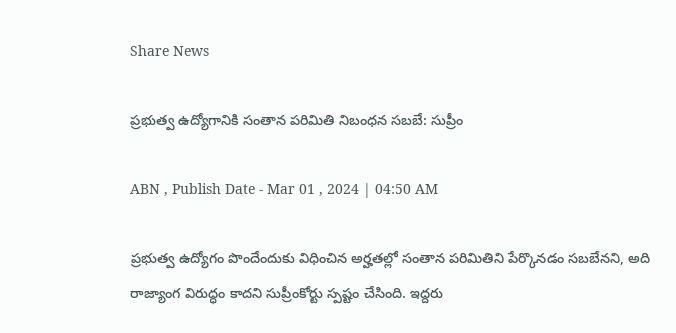Share News

ప్రభుత్వ ఉద్యోగానికి సంతాన పరిమితి నిబంధన సబబే: సుప్రీం

ABN , Publish Date - Mar 01 , 2024 | 04:50 AM

ప్రభుత్వ ఉద్యోగం పొందేందుకు విధించిన అర్హతల్లో సంతాన పరిమితిని పేర్కొనడం సబబేనని, అది రాజ్యాంగ విరుద్ధం కాదని సుప్రీంకోర్టు స్పష్టం చేసింది. ఇద్దరు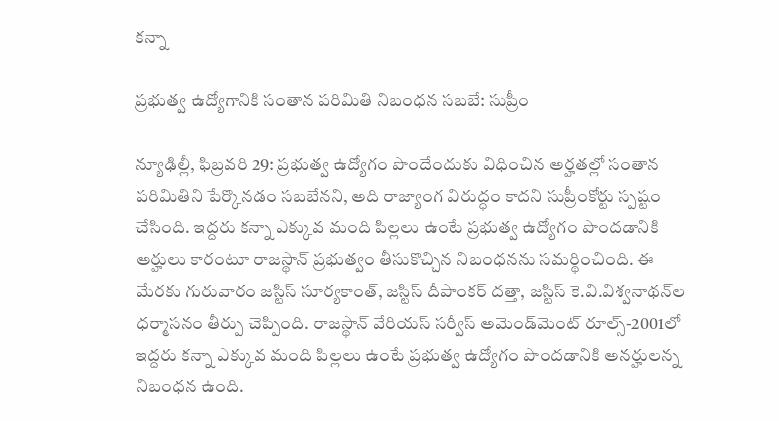కన్నా

ప్రభుత్వ ఉద్యోగానికి సంతాన పరిమితి నిబంధన సబబే: సుప్రీం

న్యూఢిల్లీ, ఫిబ్రవరి 29: ప్రభుత్వ ఉద్యోగం పొందేందుకు విధించిన అర్హతల్లో సంతాన పరిమితిని పేర్కొనడం సబబేనని, అది రాజ్యాంగ విరుద్ధం కాదని సుప్రీంకోర్టు స్పష్టం చేసింది. ఇద్దరు కన్నా ఎక్కువ మంది పిల్లలు ఉంటే ప్రభుత్వ ఉద్యోగం పొందడానికి అర్హులు కారంటూ రాజస్థాన్‌ ప్రభుత్వం తీసుకొచ్చిన నిబంధనను సమర్థించింది. ఈ మేరకు గురువారం జస్టిస్‌ సూర్యకాంత్‌, జస్టిస్‌ దీపాంకర్‌ దత్తా, జస్టిస్‌ కె.వి.విశ్వనాథన్‌ల ధర్మాసనం తీర్పు చెప్పింది. రాజస్థాన్‌ వేరియస్‌ సర్వీస్‌ అమెండ్‌మెంట్‌ రూల్స్‌-2001లో ఇద్దరు కన్నా ఎక్కువ మంది పిల్లలు ఉంటే ప్రభుత్వ ఉద్యోగం పొందడానికి అనర్హులన్న నిబంధన ఉంది.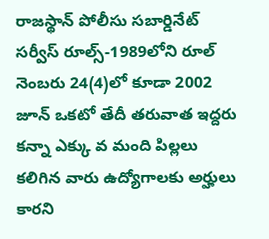రాజస్థాన్‌ పోలీసు సబార్డినేట్‌ సర్వీస్‌ రూల్స్‌-1989లోని రూల్‌ నెంబరు 24(4)లో కూడా 2002 జూన్‌ ఒకటో తేదీ తరువాత ఇద్దరు కన్నా ఎక్కు వ మంది పిల్లలు కలిగిన వారు ఉద్యోగాలకు అర్హులు కారని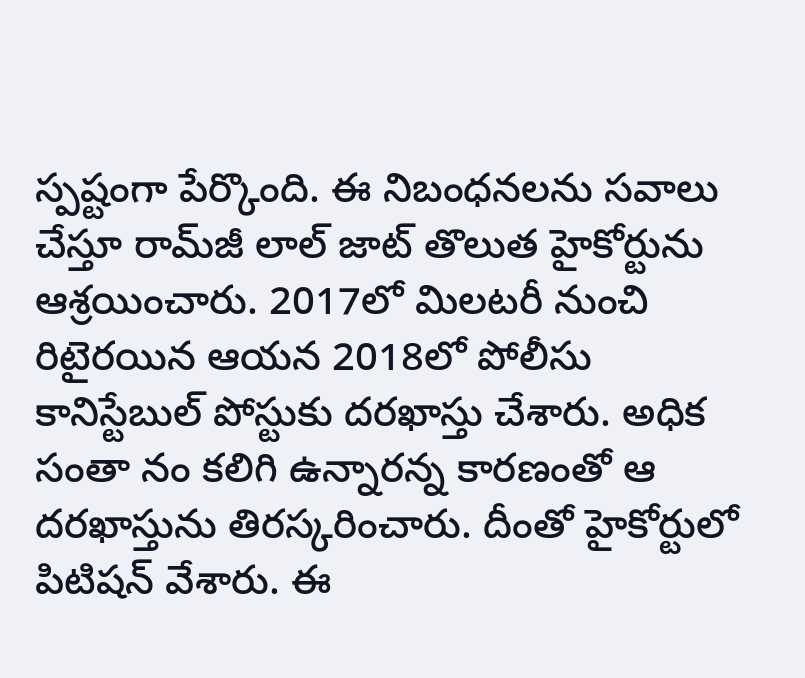స్పష్టంగా పేర్కొంది. ఈ నిబంధనలను సవాలు చేస్తూ రామ్‌జీ లాల్‌ జాట్‌ తొలుత హైకోర్టును ఆశ్రయించారు. 2017లో మిలటరీ నుంచి రిటైరయిన ఆయన 2018లో పోలీసు కానిస్టేబుల్‌ పోస్టుకు దరఖాస్తు చేశారు. అధిక సంతా నం కలిగి ఉన్నారన్న కారణంతో ఆ దరఖాస్తును తిరస్కరించారు. దీంతో హైకోర్టులో పిటిషన్‌ వేశారు. ఈ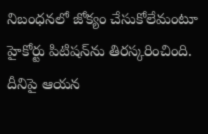నిబంధనలో జోక్యం చేసుకోలేమంటూ హైకోర్టు పిటిషన్‌ను తిరస్కరించింది. దీనిపై ఆయన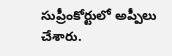సుప్రీంకోర్టులో అప్పీలు చేశారు.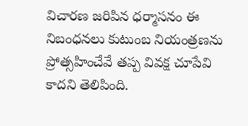విచారణ జరిపిన ధర్మాసనం ఈ నిబంధనలు కుటుంబ నియంత్రణను ప్రోత్సహించేవే తప్ప వివక్ష చూపేవి కాదని తెలిపింది.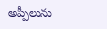అప్పీలును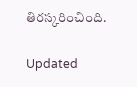తిరస్కరించింది.

Updated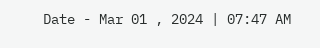Date - Mar 01 , 2024 | 07:47 AM